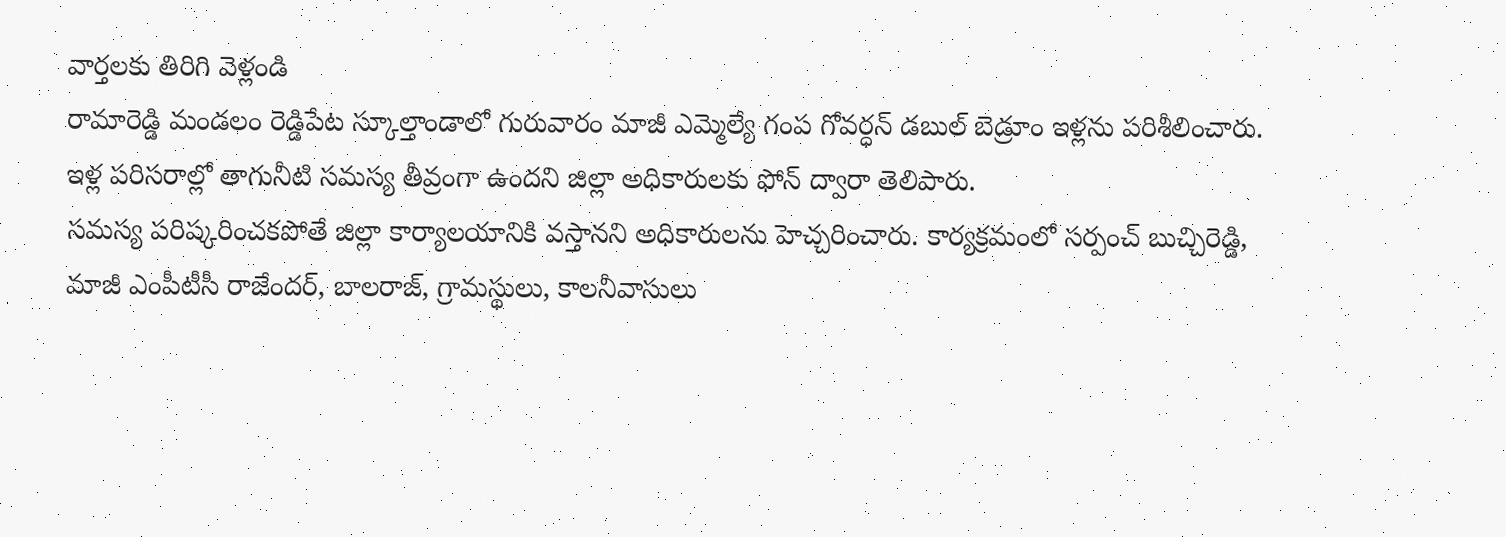వార్తలకు తిరిగి వెళ్లండి
రామారెడ్డి మండలం రెడ్డిపేట స్కూల్తాండాలో గురువారం మాజీ ఎమ్మెల్యే గంప గోవర్ధన్ డబుల్ బెడ్రూం ఇళ్లను పరిశీలించారు. ఇళ్ల పరిసరాల్లో తాగునీటి సమస్య తీవ్రంగా ఉందని జిల్లా అధికారులకు ఫోన్ ద్వారా తెలిపారు.
సమస్య పరిష్కరించకపోతే జిల్లా కార్యాలయానికి వస్తానని అధికారులను హెచ్చరించారు. కార్యక్రమంలో సర్పంచ్ బుచ్చిరెడ్డి, మాజీ ఎంపీటీసీ రాజేందర్, బాలరాజ్, గ్రామస్థులు, కాలనీవాసులు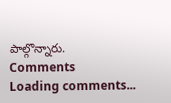పాల్గొన్నారు.
Comments
Loading comments...